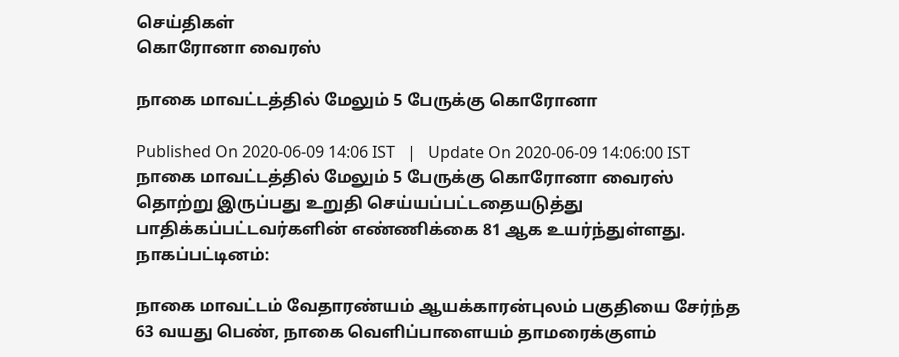செய்திகள்
கொரோனா வைரஸ்

நாகை மாவட்டத்தில் மேலும் 5 பேருக்கு கொரோனா

Published On 2020-06-09 14:06 IST   |   Update On 2020-06-09 14:06:00 IST
நாகை மாவட்டத்தில் மேலும் 5 பேருக்கு கொரோனா வைரஸ் தொற்று இருப்பது உறுதி செய்யப்பட்டதையடுத்து பாதிக்கப்பட்டவர்களின் எண்ணிக்கை 81 ஆக உயர்ந்துள்ளது.
நாகப்பட்டினம்:

நாகை மாவட்டம் வேதாரண்யம் ஆயக்காரன்புலம் பகுதியை சேர்ந்த 63 வயது பெண், நாகை வெளிப்பாளையம் தாமரைக்குளம்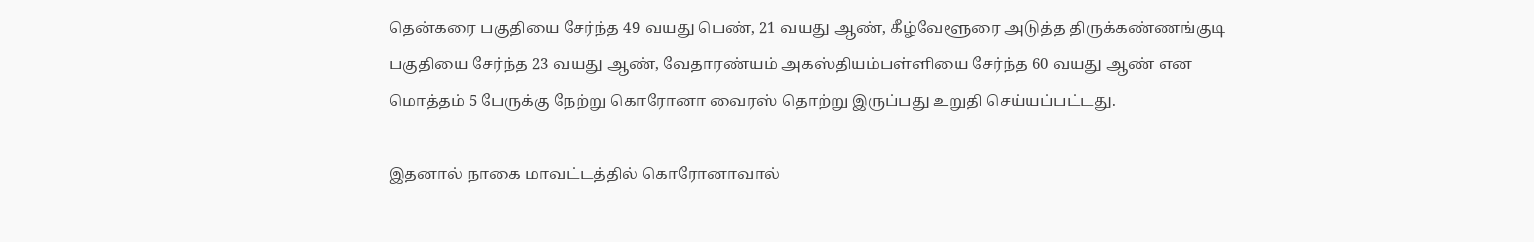தென்கரை பகுதியை சேர்ந்த 49 வயது பெண், 21 வயது ஆண், கீழ்வேளூரை அடுத்த திருக்கண்ணங்குடி பகுதியை சேர்ந்த 23 வயது ஆண், வேதாரண்யம் அகஸ்தியம்பள்ளியை சேர்ந்த 60 வயது ஆண் என மொத்தம் 5 பேருக்கு நேற்று கொரோனா வைரஸ் தொற்று இருப்பது உறுதி செய்யப்பட்டது.

இதனால் நாகை மாவட்டத்தில் கொரோனாவால்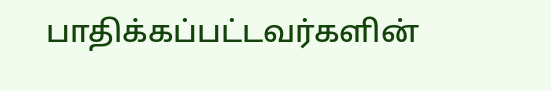பாதிக்கப்பட்டவர்களின்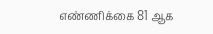எண்ணிக்கை 81 ஆக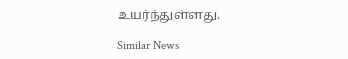உயர்ந்துள்ளது.

Similar News